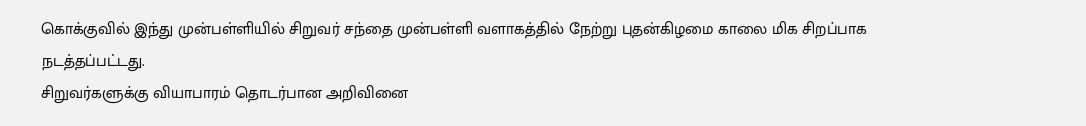கொக்குவில் இந்து முன்பள்ளியில் சிறுவர் சந்தை முன்பள்ளி வளாகத்தில் நேற்று புதன்கிழமை காலை மிக சிறப்பாக நடத்தப்பட்டது.
சிறுவர்களுக்கு வியாபாரம் தொடர்பான அறிவினை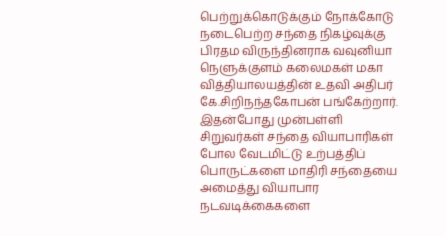பெற்றுக்கொடுக்கும் நோக்கோடு நடைபெற்ற சந்தை நிகழ்வுக்கு பிரதம விருந்தினராக வவுனியா நெளுக்குளம் கலைமகள் மகா வித்தியாலயத்தின் உதவி அதிபர் கே.சிறிநந்தகோபன் பங்கேற்றார்.
இதன்போது முன்பள்ளி சிறுவர்கள் சந்தை வியாபாரிகள் போல வேடமிட்டு உற்பத்திப் பொருட்களை மாதிரி சந்தையை அமைத்து வியாபார நடவடிக்கைகளை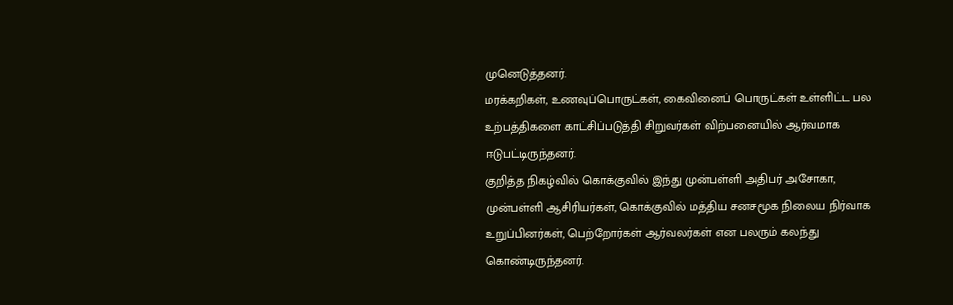முனெடுத்தனர்.
மரக்கறிகள், உணவுப்பொருட்கள், கைவினைப் பொருட்கள் உள்ளிட்ட பல உற்பத்திகளை காட்சிப்படுத்தி சிறுவர்கள் விற்பனையில் ஆர்வமாக ஈடுபட்டிருந்தனர்.
குறித்த நிகழ்வில் கொக்குவில் இந்து முன்பள்ளி அதிபர் அசோகா, முன்பள்ளி ஆசிரியர்கள், கொக்குவில் மத்திய சனசமூக நிலைய நிர்வாக உறுப்பினர்கள், பெற்றோர்கள் ஆர்வலர்கள் என பலரும் கலந்து கொண்டிருந்தனர்.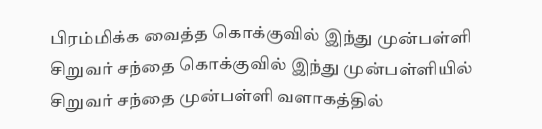பிரம்மிக்க வைத்த கொக்குவில் இந்து முன்பள்ளி சிறுவர் சந்தை கொக்குவில் இந்து முன்பள்ளியில் சிறுவர் சந்தை முன்பள்ளி வளாகத்தில்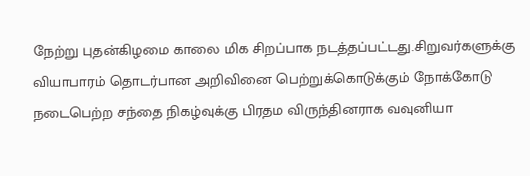நேற்று புதன்கிழமை காலை மிக சிறப்பாக நடத்தப்பட்டது.சிறுவர்களுக்கு வியாபாரம் தொடர்பான அறிவினை பெற்றுக்கொடுக்கும் நோக்கோடு நடைபெற்ற சந்தை நிகழ்வுக்கு பிரதம விருந்தினராக வவுனியா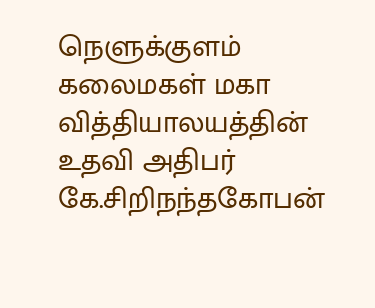நெளுக்குளம் கலைமகள் மகா வித்தியாலயத்தின் உதவி அதிபர் கே.சிறிநந்தகோபன்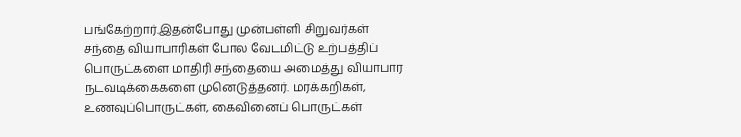பங்கேற்றார்.இதன்போது முன்பள்ளி சிறுவர்கள் சந்தை வியாபாரிகள் போல வேடமிட்டு உற்பத்திப் பொருட்களை மாதிரி சந்தையை அமைத்து வியாபார நடவடிக்கைகளை முனெடுத்தனர். மரக்கறிகள், உணவுப்பொருட்கள், கைவினைப் பொருட்கள்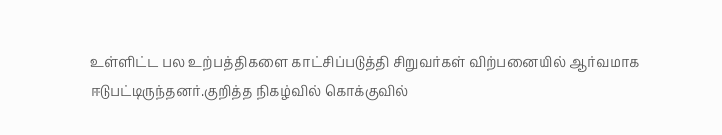உள்ளிட்ட பல உற்பத்திகளை காட்சிப்படுத்தி சிறுவர்கள் விற்பனையில் ஆர்வமாக ஈடுபட்டிருந்தனர்.குறித்த நிகழ்வில் கொக்குவில்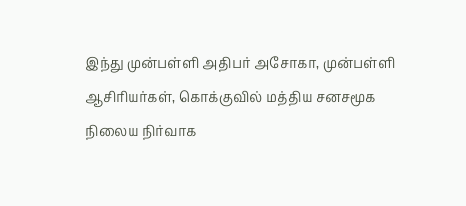இந்து முன்பள்ளி அதிபர் அசோகா, முன்பள்ளி ஆசிரியர்கள், கொக்குவில் மத்திய சனசமூக நிலைய நிர்வாக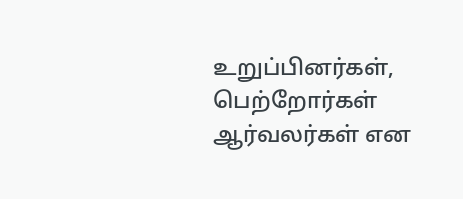உறுப்பினர்கள், பெற்றோர்கள் ஆர்வலர்கள் என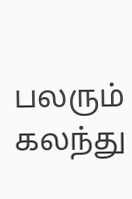பலரும் கலந்து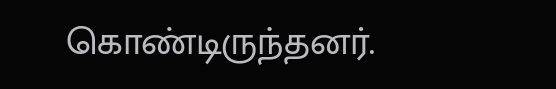கொண்டிருந்தனர்.